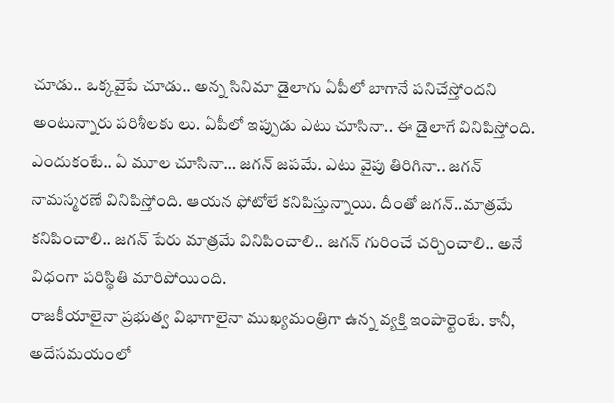చూడు.. ఒక్కవైపే చూడు.. అన్న సినిమా డైలాగు ఏపీలో బాగానే పనిచేస్తోందని అంటున్నారు పరిశీలకు లు. ఏపీలో ఇప్పుడు ఎటు చూసినా.. ఈ డైలాగే వినిపిస్తోంది. ఎందుకంటే.. ఏ మూల చూసినా… జగన్ జపమే. ఎటు వైపు తిరిగినా.. జగన్ నామస్మరణే వినిపిస్తోంది. ఆయన ఫోటోలే కనిపిస్తున్నాయి. దీంతో జగన్..మాత్రమే కనిపించాలి.. జగన్ పేరు మాత్రమే వినిపించాలి.. జగన్ గురించే చర్చించాలి.. అనే విధంగా పరిస్థితి మారిపోయింది.
రాజకీయాలైనా ప్రభుత్వ విభాగాలైనా ముఖ్యమంత్రిగా ఉన్న వ్యక్తి ఇంపార్టెంటే. కానీ, అదేసమయంలో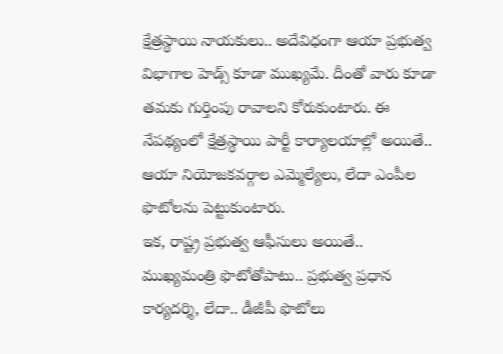క్షేత్రస్థాయి నాయకులు.. అదేవిధంగా ఆయా ప్రభుత్వ విభాగాల హెడ్స్ కూడా ముఖ్యమే. దీంతో వారు కూడా తమకు గుర్తింపు రావాలని కోరుకుంటారు. ఈ నేపథ్యంలో క్షేత్రస్థాయి పార్టీ కార్యాలయాల్లో అయితే.. ఆయా నియోజకవర్గాల ఎమ్మెల్యేలు, లేదా ఎంపీల ఫొటోలను పెట్టుకుంటారు.
ఇక, రాష్ట్ర ప్రభుత్వ ఆఫీసులు అయితే.. ముఖ్యమంత్రి ఫొటోతోపాటు.. ప్రభుత్వ ప్రధాన కార్యదర్శి, లేదా.. డీజీపీ ఫొటోలు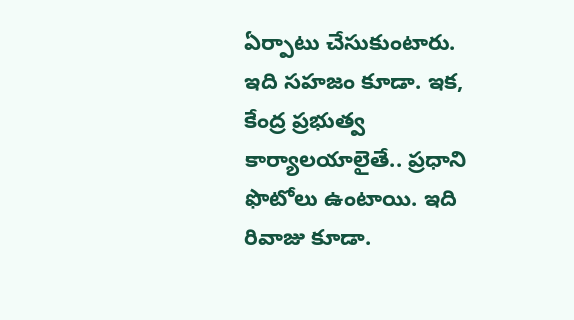ఏర్పాటు చేసుకుంటారు. ఇది సహజం కూడా. ఇక, కేంద్ర ప్రభుత్వ కార్యాలయాలైతే.. ప్రధాని ఫొటోలు ఉంటాయి. ఇది రివాజు కూడా.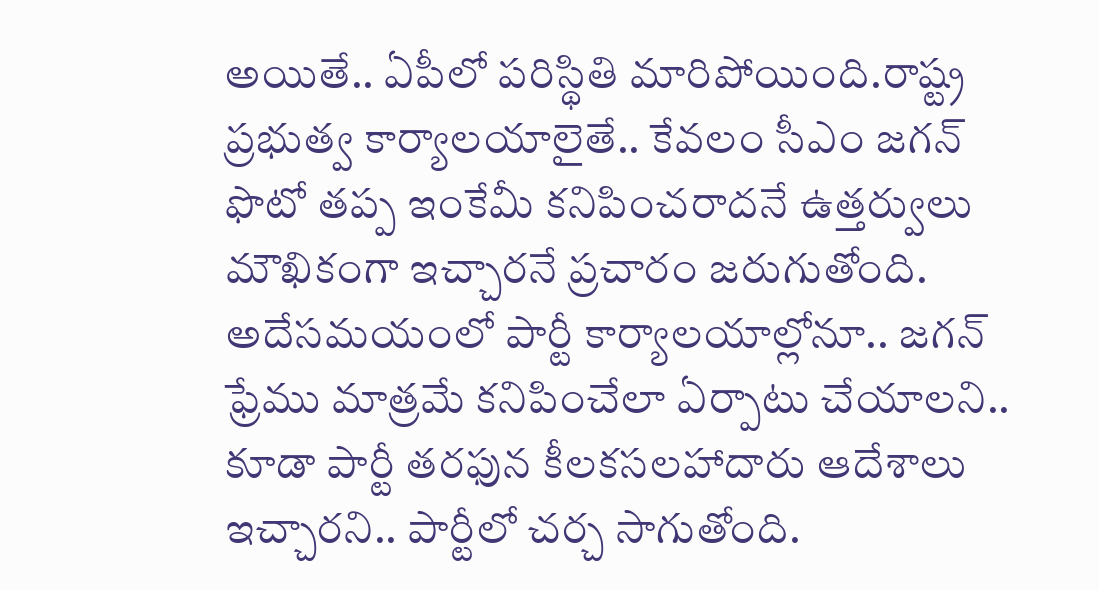అయితే.. ఏపీలో పరిస్థితి మారిపోయింది.రాష్ట్ర ప్రభుత్వ కార్యాలయాలైతే.. కేవలం సీఎం జగన్ ఫొటో తప్ప ఇంకేమీ కనిపించరాదనే ఉత్తర్వులు మౌఖికంగా ఇచ్చారనే ప్రచారం జరుగుతోంది.
అదేసమయంలో పార్టీ కార్యాలయాల్లోనూ.. జగన్ ఫ్రేము మాత్రమే కనిపించేలా ఏర్పాటు చేయాలని.. కూడా పార్టీ తరఫున కీలకసలహాదారు ఆదేశాలు ఇచ్చారని.. పార్టీలో చర్చ సాగుతోంది.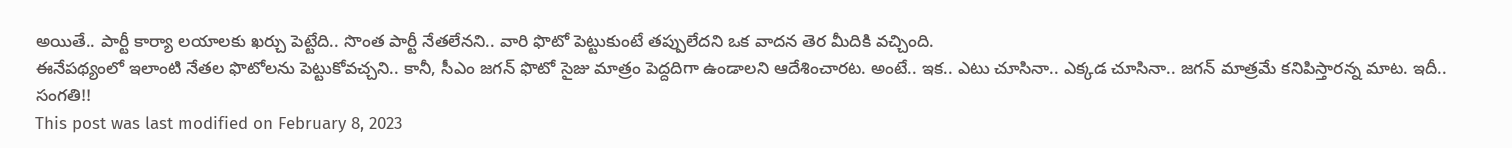అయితే.. పార్టీ కార్యా లయాలకు ఖర్చు పెట్టేది.. సొంత పార్టీ నేతలేనని.. వారి ఫొటో పెట్టుకుంటే తప్పులేదని ఒక వాదన తెర మీదికి వచ్చింది.
ఈనేపథ్యంలో ఇలాంటి నేతల ఫొటోలను పెట్టుకోవచ్చని.. కానీ, సీఎం జగన్ ఫొటో సైజు మాత్రం పెద్దదిగా ఉండాలని ఆదేశించారట. అంటే.. ఇక.. ఎటు చూసినా.. ఎక్కడ చూసినా.. జగన్ మాత్రమే కనిపిస్తారన్న మాట. ఇదీ.. సంగతి!!
This post was last modified on February 8, 2023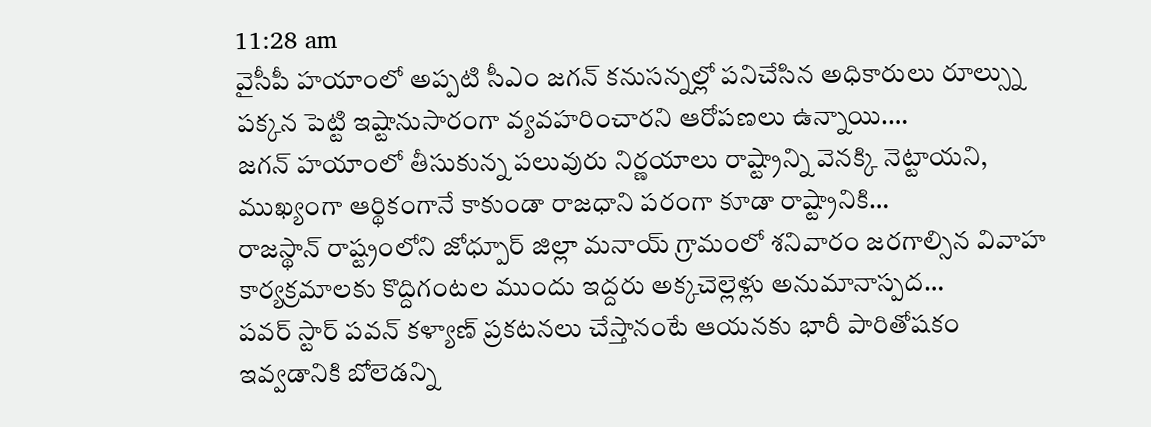11:28 am
వైసీపీ హయాంలో అప్పటి సీఎం జగన్ కనుసన్నల్లో పనిచేసిన అధికారులు రూల్స్ను పక్కన పెట్టి ఇష్టానుసారంగా వ్యవహరించారని ఆరోపణలు ఉన్నాయి.…
జగన్ హయాంలో తీసుకున్న పలువురు నిర్ణయాలు రాష్ట్రాన్ని వెనక్కి నెట్టాయని, ముఖ్యంగా ఆర్థికంగానే కాకుండా రాజధాని పరంగా కూడా రాష్ట్రానికి…
రాజస్థాన్ రాష్ట్రంలోని జోధ్పూర్ జిల్లా మనాయ్ గ్రామంలో శనివారం జరగాల్సిన వివాహ కార్యక్రమాలకు కొద్దిగంటల ముందు ఇద్దరు అక్కచెల్లెళ్లు అనుమానాస్పద…
పవర్ స్టార్ పవన్ కళ్యాణ్ ప్రకటనలు చేస్తానంటే ఆయనకు భారీ పారితోషకం ఇవ్వడానికి బోలెడన్ని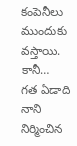కంపెనీలు ముందుకు వస్తాయి. కానీ…
గత ఏడాది నాని నిర్మించిన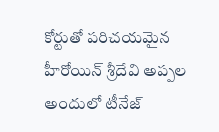కోర్టుతో పరిచయమైన హీరోయిన్ శ్రీదేవి అప్పల అందులో టీనేజ్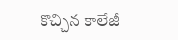కొచ్చిన కాలేజీ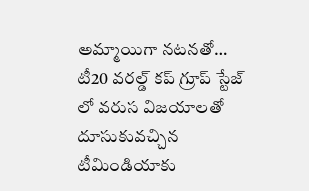అమ్మాయిగా నటనతో…
టీ20 వరల్డ్ కప్ గ్రూప్ స్టేజ్ లో వరుస విజయాలతో దూసుకువచ్చిన టీమిండియాకు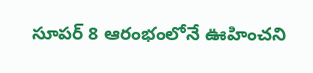సూపర్ 8 ఆరంభంలోనే ఊహించని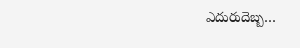ఎదురుదెబ్బ…